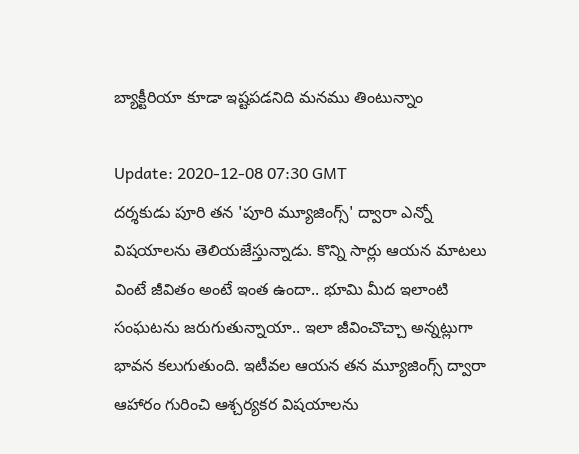బ్యాక్టీరియా కూడా ఇష్టపడనిది మనము తింటున్నాం

Update: 2020-12-08 07:30 GMT
దర్శకుడు పూరి తన 'పూరి మ్యూజింగ్స్‌' ద్వారా ఎన్నో విషయాలను తెలియజేస్తున్నాడు. కొన్ని సార్లు ఆయన మాటలు వింటే జీవితం అంటే ఇంత ఉందా.. భూమి మీద ఇలాంటి సంఘటను జరుగుతున్నాయా.. ఇలా జీవించొచ్చా అన్నట్లుగా భావన కలుగుతుంది. ఇటీవల ఆయన తన మ్యూజింగ్స్‌ ద్వారా ఆహారం గురించి ఆశ్చర్యకర విషయాలను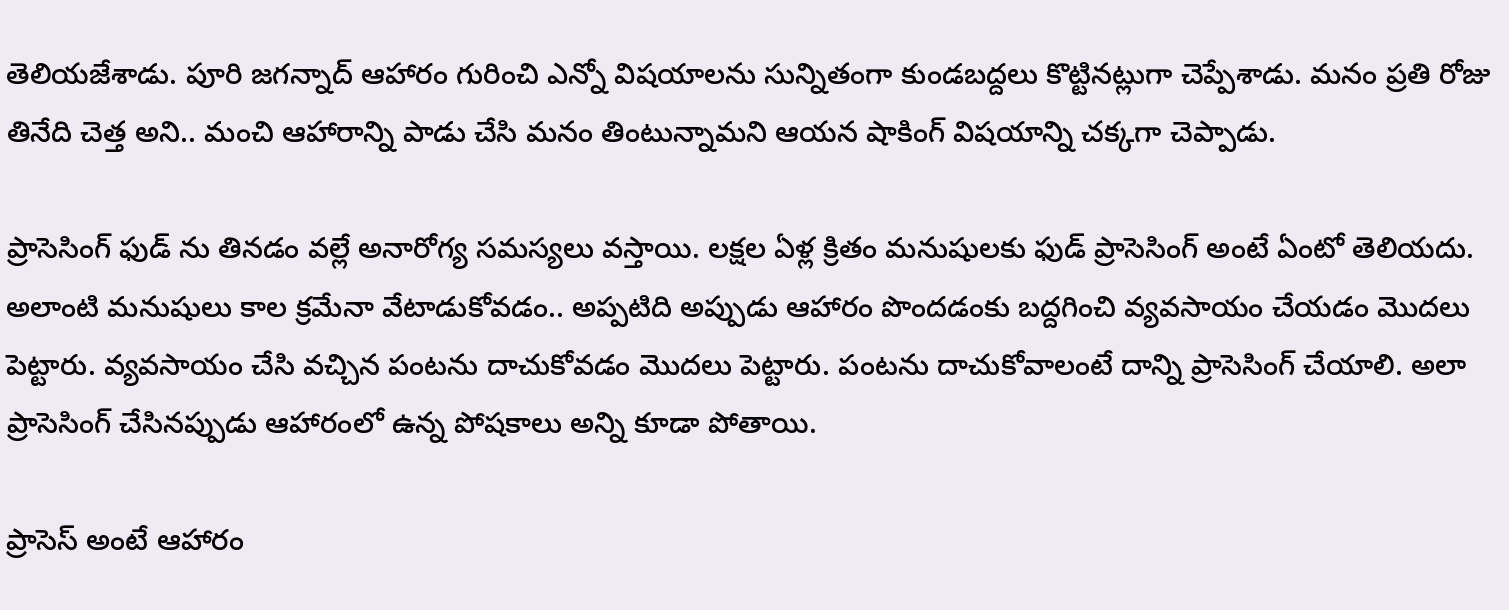తెలియజేశాడు. పూరి జగన్నాద్‌ ఆహారం గురించి ఎన్నో విషయాలను సున్నితంగా కుండబద్దలు కొట్టినట్లుగా చెప్పేశాడు. మనం ప్రతి రోజు తినేది చెత్త అని.. మంచి ఆహారాన్ని పాడు చేసి మనం తింటున్నామని ఆయన షాకింగ్‌ విషయాన్ని చక్కగా చెప్పాడు.

ప్రాసెసింగ్‌ ఫుడ్‌ ను తినడం వల్లే అనారోగ్య సమస్యలు వస్తాయి. లక్షల ఏళ్ల క్రితం మనుషులకు ఫుడ్‌ ప్రాసెసింగ్‌ అంటే ఏంటో తెలియదు. అలాంటి మనుషులు కాల క్రమేనా వేటాడుకోవడం.. అప్పటిది అప్పుడు ఆహారం పొందడంకు బద్దగించి వ్యవసాయం చేయడం మొదలు పెట్టారు. వ్యవసాయం చేసి వచ్చిన పంటను దాచుకోవడం మొదలు పెట్టారు. పంటను దాచుకోవాలంటే దాన్ని ప్రాసెసింగ్‌ చేయాలి. అలా ప్రాసెసింగ్‌ చేసినప్పుడు ఆహారంలో ఉన్న పోషకాలు అన్ని కూడా పోతాయి.

ప్రాసెస్‌ అంటే ఆహారం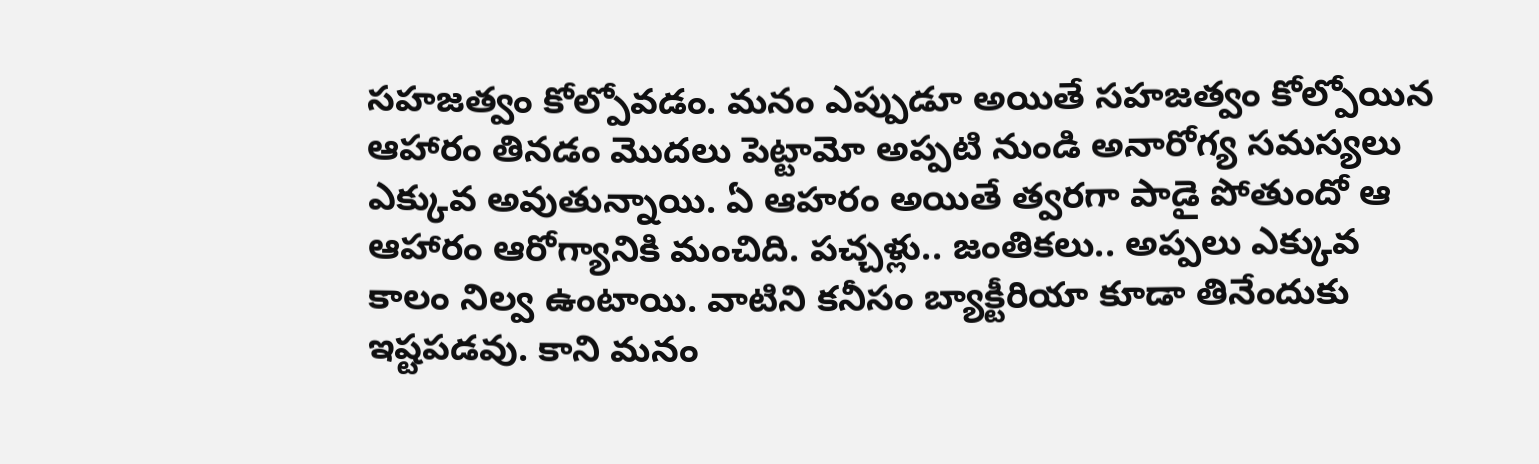సహజత్వం కోల్పోవడం. మనం ఎప్పుడూ అయితే సహజత్వం కోల్పోయిన ఆహారం తినడం మొదలు పెట్టామో అప్పటి నుండి అనారోగ్య సమస్యలు ఎక్కువ అవుతున్నాయి. ఏ ఆహరం అయితే త్వరగా పాడై పోతుందో ఆ ఆహారం ఆరోగ్యానికి మంచిది. పచ్చళ్లు.. జంతికలు.. అప్పలు ఎక్కువ కాలం నిల్వ ఉంటాయి. వాటిని కనీసం బ్యాక్టీరియా కూడా తినేందుకు ఇష్టపడవు. కాని మనం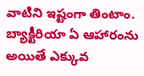వాటిని ఇష్టంగా తింటాం. బ్యాక్టీరియా ఏ ఆహారంను అయితే ఎక్కువ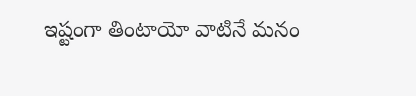ఇష్టంగా తింటాయో వాటినే మనం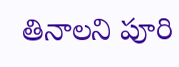తినాలని పూరి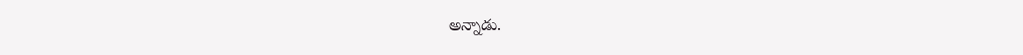అన్నాడు.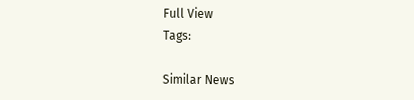Full View
Tags:

Similar News